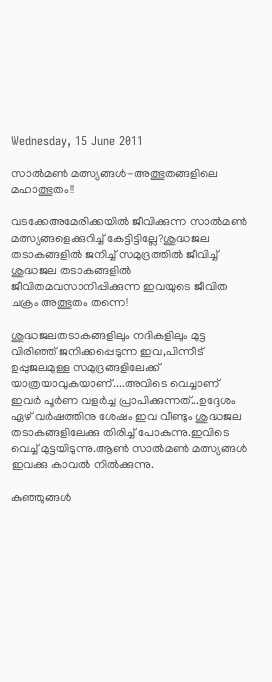Wednesday, 15 June 2011

സാല്‍മണ്‍ മത്സ്യങ്ങള്‍-അത്ഭുതങ്ങളിലെ മഹാത്ഭുതം!!

വടക്കേഅമേരിക്കയില്‍ ജീവിക്കുന്ന സാല്‍മണ്‍ മത്സ്യങ്ങളെക്കുറിച്ച്‌ കേട്ടിട്ടില്ലേ?ശുദ്ധജല തടാകങ്ങളില്‍ ജനിച്ച്‌ സമുദ്രത്തില്‍ ജീവിച്ച്‌ ശുദ്ധജല തടാകങ്ങളില്‍ ജീവിതമവസാനിപ്പിക്കുന്ന ഇവയുടെ ജീവിത ചക്രം അത്ഭുതം തന്നെ!

ശുദ്ധജലതടാകങ്ങളിലും നദികളിലും മുട്ട വിരിഞ്ഞ്‌ ജനിക്കപ്പെടുന്ന ഇവ,പിന്നീട്‌ ഉപ്പുജലമുള്ള സമുദ്രങ്ങളിലേക്ക്‌ യാത്രയാവുകയാണ്‌....അവിടെ വെച്ചാണ്‌ ഇവര്‍ പൂര്‍ണ വളര്‍ച്ച പ്രാപിക്കുന്നത്‌...ഉദ്ദേശം ഏഴ്‌ വര്‍ഷത്തിനു ശേഷം ഇവ വീണ്ടും ശുദ്ധജല തടാകങ്ങളിലേക്കു തിരിച്ച്‌ പോകുന്നു.ഇവിടെ വെച്ച്‌ മുട്ടയിടുന്നു.ആണ്‍ സാല്‍മണ്‍ മത്സ്യങ്ങള്‍ ഇവക്കു കാവല്‍ നില്‍ക്കുന്നു.

കുഞ്ഞുങ്ങള്‍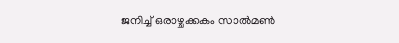ജനിച്ച്‌ ഒരാഴ്ചക്കകം സാല്‍മണ്‍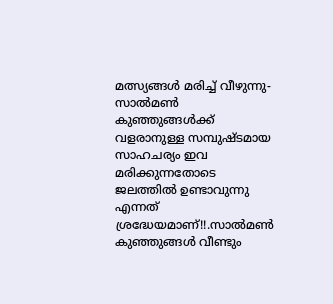മത്സ്യങ്ങള്‍ മരിച്ച്‌ വീഴുന്നു-സാല്‍മണ്‍ കുഞ്ഞുങ്ങള്‍ക്ക്‌ വളരാനുള്ള സമ്പുഷ്ടമായ സാഹചര്യം ഇവ മരിക്കുന്നതോടെ ജലത്തില്‍ ഉണ്ടാവുന്നു എന്നത്‌ ശ്രദ്ധേയമാണ്‌!!.സാല്‍മണ്‍ കുഞ്ഞുങ്ങള്‍ വീണ്ടും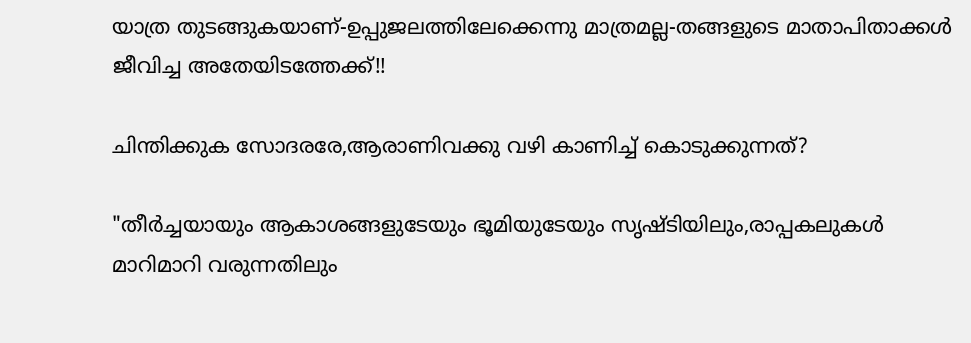യാത്ര തുടങ്ങുകയാണ്‌-ഉപ്പുജലത്തിലേക്കെന്നു മാത്രമല്ല-തങ്ങളുടെ മാതാപിതാക്കള്‍ ജീവിച്ച അതേയിടത്തേക്ക്‌!!

ചിന്തിക്കുക സോദരരേ,ആരാണിവക്കു വഴി കാണിച്ച്‌ കൊടുക്കുന്നത്‌?

"തീര്‍ച്ചയായും ആകാശങ്ങളുടേയും ഭൂമിയുടേയും സൃഷ്ടിയിലും,രാപ്പകലുകള്‍ മാറിമാറി വരുന്നതിലും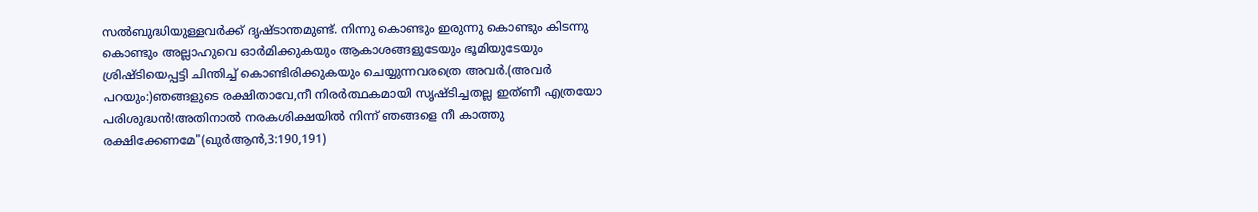സല്‍ബുദ്ധിയുള്ളവര്‍ക്ക്‌ ദൃഷ്ടാന്തമുണ്ട്‌. നിന്നു കൊണ്ടും ഇരുന്നു കൊണ്ടും കിടന്നു കൊണ്ടും അല്ലാഹുവെ ഓര്‍മിക്കുകയും ആകാശങ്ങളുടേയും ഭൂമിയുടേയും ശ്രിഷ്ടിയെപ്പട്ടി ചിന്തിച്ച്‌ കൊണ്ടിരിക്കുകയും ചെയ്യുന്നവരത്രെ അവര്‍.(അവര്‍ പറയും:)ഞങ്ങളുടെ രക്ഷിതാവേ,നീ നിരര്‍ത്ഥകമായി സൃഷ്ടിച്ചതല്ല ഇത്ണീ എത്രയോ പരിശുദ്ധന്‍!അതിനാല്‍ നരകശിക്ഷയില്‍ നിന്ന് ഞങ്ങളെ നീ കാത്തു രക്ഷിക്കേണമേ"(ഖുര്‍ആന്‍,3:190,191)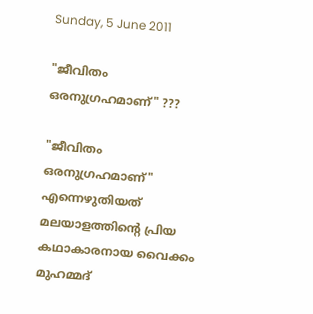Sunday, 5 June 2011

"ജീവിതം ഒരനുഗ്രഹമാണ്‌" ???

"ജീവിതം ഒരനുഗ്രഹമാണ്‌" എന്നെഴുതിയത്‌ മലയാളത്തിന്റെ പ്രിയ കഥാകാരനായ വൈക്കം മുഹമ്മദ്‌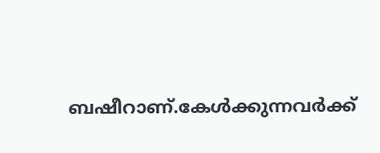ബഷീറാണ്‌.കേള്‍ക്കുന്നവര്‍ക്ക്‌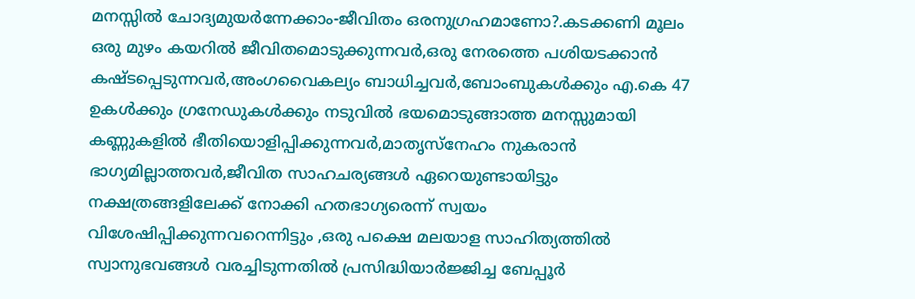മനസ്സില്‍ ചോദ്യമുയര്‍ന്നേക്കാം-ജീവിതം ഒരനുഗ്രഹമാണോ?.കടക്കണി മൂലം ഒരു മുഴം കയറില്‍ ജീവിതമൊടുക്കുന്നവര്‍,ഒരു നേരത്തെ പശിയടക്കാന്‍ കഷ്ടപ്പെടുന്നവര്‍,അംഗവൈകല്യം ബാധിച്ചവര്‍,ബോംബുകള്‍ക്കും എ.കെ 47 ഉകള്‍ക്കും ഗ്രനേഡുകള്‍ക്കും നടുവില്‍ ഭയമൊടുങ്ങാത്ത മനസ്സുമായി കണ്ണുകളില്‍ ഭീതിയൊളിപ്പിക്കുന്നവര്‍,മാതൃസ്നേഹം നുകരാന്‍ ഭാഗ്യമില്ലാത്തവര്‍,ജീവിത സാഹചര്യങ്ങള്‍ ഏറെയുണ്ടായിട്ടും നക്ഷത്രങ്ങളിലേക്ക്‌ നോക്കി ഹതഭാഗ്യരെന്ന് സ്വയം വിശേഷിപ്പിക്കുന്നവറെന്നിട്ടും ,ഒരു പക്ഷെ മലയാള സാഹിത്യത്തില്‍ സ്വാനുഭവങ്ങള്‍ വരച്ചിടുന്നതില്‍ പ്രസിദ്ധിയാര്‍ജ്ജിച്ച ബേപ്പൂര്‍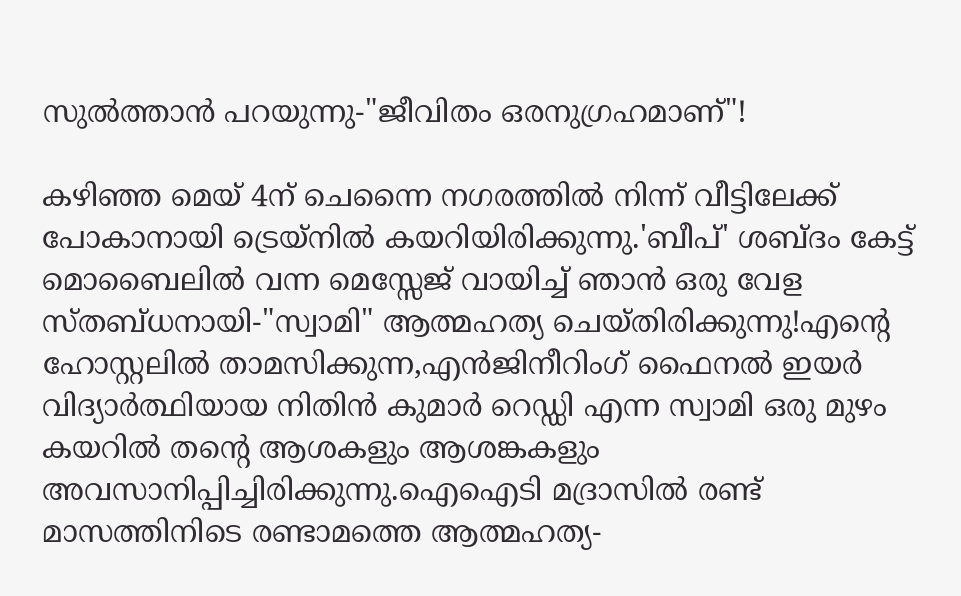സുല്‍ത്താന്‍ പറയുന്നു-"ജീവിതം ഒരനുഗ്രഹമാണ്‌"!

കഴിഞ്ഞ മെയ്‌ 4ന്‌ ചെന്നൈ നഗരത്തില്‍ നിന്ന് വീട്ടിലേക്ക്‌ പോകാനായി ട്രെയ്നില്‍ കയറിയിരിക്കുന്നു.'ബീപ്‌' ശബ്ദം കേട്ട്‌ മൊബൈലില്‍ വന്ന മെസ്സേജ്‌ വായിച്ച്‌ ഞാന്‍ ഒരു വേള സ്തബ്ധനായി-"സ്വാമി" ആത്മഹത്യ ചെയ്തിരിക്കുന്നു!എന്റെ ഹോസ്റ്റലില്‍ താമസിക്കുന്ന,എന്‍ജിനീറിംഗ്‌ ഫൈനല്‍ ഇയര്‍ വിദ്യാര്‍ത്ഥിയായ നിതിന്‍ കുമാര്‍ റെഡ്ഡി എന്ന സ്വാമി ഒരു മുഴം കയറില്‍ തന്റെ ആശകളും ആശങ്കകളും അവസാനിപ്പിച്ചിരിക്കുന്നു.ഐഐടി മദ്രാസില്‍ രണ്ട്‌ മാസത്തിനിടെ രണ്ടാമത്തെ ആത്മഹത്യ-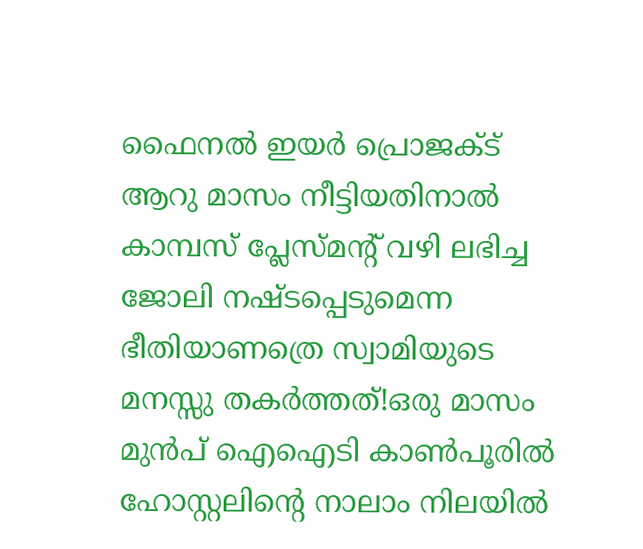ഫൈനല്‍ ഇയര്‍ പ്രൊജക്ട്‌ ആറു മാസം നീട്ടിയതിനാല്‍ കാമ്പസ്‌ പ്ലേസ്മന്റ്‌ വഴി ലഭിച്ച ജോലി നഷ്ടപ്പെടുമെന്ന ഭീതിയാണത്രെ സ്വാമിയുടെ മനസ്സു തകര്‍ത്തത്‌!ഒരു മാസം മുന്‍പ്‌ ഐഐടി കാണ്‍പൂരില്‍ ഹോസ്റ്റലിന്റെ നാലാം നിലയില്‍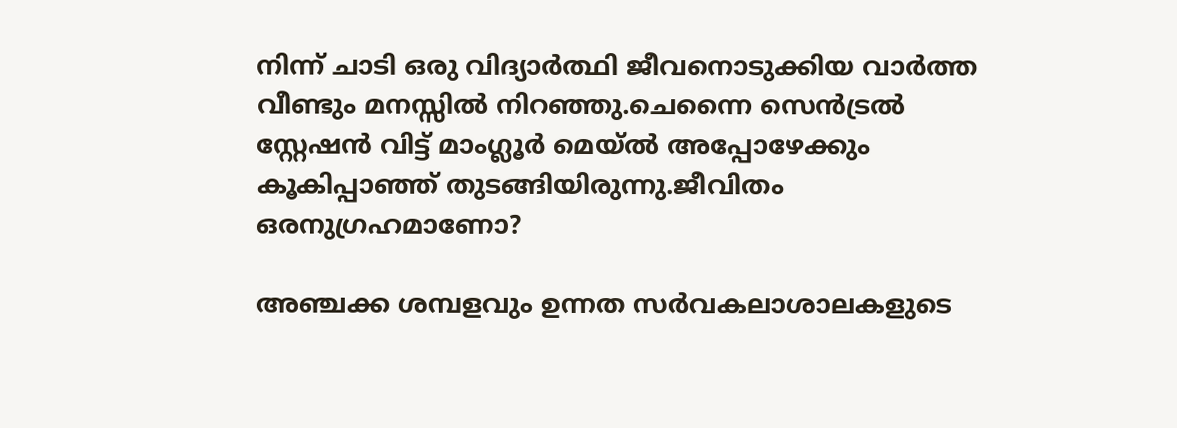നിന്ന് ചാടി ഒരു വിദ്യാര്‍ത്ഥി ജീവനൊടുക്കിയ വാര്‍ത്ത വീണ്ടും മനസ്സില്‍ നിറഞ്ഞു.ചെന്നൈ സെന്‍ട്രല്‍ സ്റ്റേഷന്‍ വിട്ട്‌ മാംഗ്ലൂര്‍ മെയ്‌ല്‍ അപ്പോഴേക്കും കൂകിപ്പാഞ്ഞ്‌ തുടങ്ങിയിരുന്നു.ജീവിതം ഒരനുഗ്രഹമാണോ?

അഞ്ചക്ക ശമ്പളവും ഉന്നത സര്‍വകലാശാലകളുടെ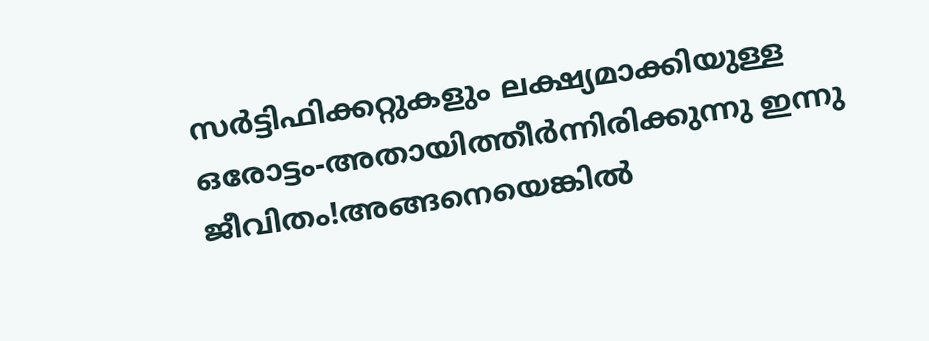സര്‍ട്ടിഫിക്കറ്റുകളും ലക്ഷ്യമാക്കിയുള്ള ഒരോട്ടം-അതായിത്തീര്‍ന്നിരിക്കുന്നു ഇന്നു ജീവിതം!അങ്ങനെയെങ്കില്‍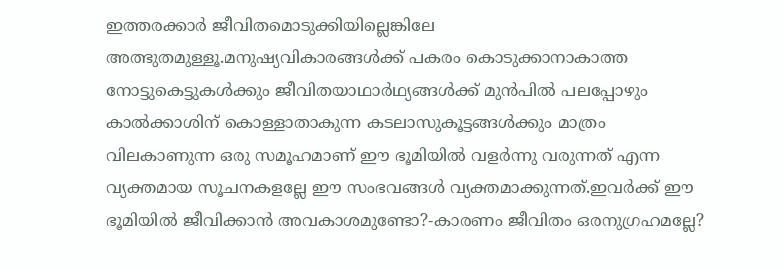ഇത്തരക്കാര്‍ ജീവിതമൊടുക്കിയില്ലെങ്കിലേ അത്ഭുതമുള്ളൂ.മനുഷ്യവികാരങ്ങള്‍ക്ക്‌ പകരം കൊടുക്കാനാകാത്ത നോട്ടുകെട്ടുകള്‍ക്കും ജീവിതയാഥാര്‍ഥ്യങ്ങള്‍ക്ക്‌ മുന്‍പില്‍ പലപ്പോഴും കാല്‍ക്കാശിന്‌ കൊള്ളാതാകുന്ന കടലാസുകൂട്ടങ്ങള്‍ക്കും മാത്രം വിലകാണുന്ന ഒരു സമൂഹമാണ്‌ ഈ ഭൂമിയില്‍ വളര്‍ന്നു വരുന്നത്‌ എന്ന വ്യക്തമായ സൂചനകളല്ലേ ഈ സംഭവങ്ങള്‍ വ്യക്തമാക്കുന്നത്‌.ഇവര്‍ക്ക്‌ ഈ ഭൂമിയില്‍ ജീവിക്കാന്‍ അവകാശമുണ്ടോ?-കാരണം ജീവിതം ഒരനുഗ്രഹമല്ലേ?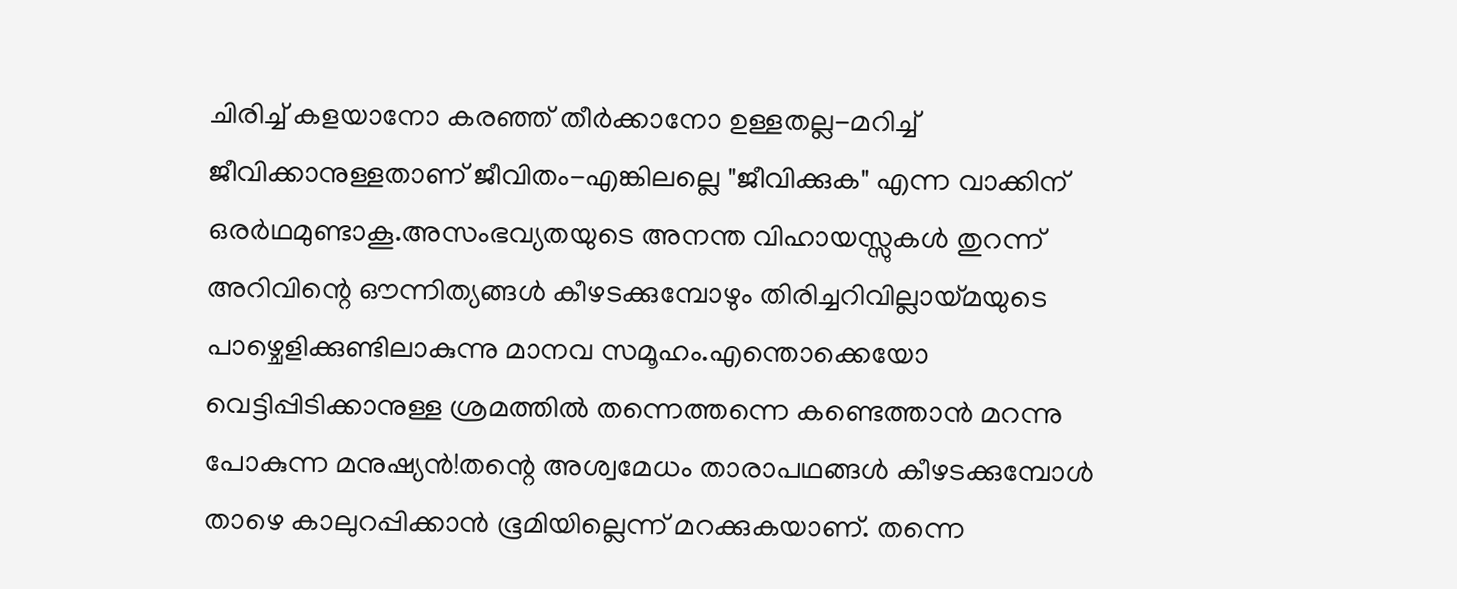ചിരിച്ച്‌ കളയാനോ കരഞ്ഞ്‌ തീര്‍ക്കാനോ ഉള്ളതല്ല-മറിച്ച്‌ ജീവിക്കാനുള്ളതാണ്‌ ജീവിതം-എങ്കിലല്ലെ "ജീവിക്കുക" എന്ന വാക്കിന്‌ ഒരര്‍ഥമുണ്ടാകൂ.അസംഭവ്യതയുടെ അനന്ത വിഹായസ്സുകള്‍ തുറന്ന് അറിവിന്റെ ഔന്നിത്യങ്ങള്‍ കീഴടക്കുമ്പോഴും തിരിച്ചറിവില്ലായ്മയുടെ പാഴ്ചെളിക്കുണ്ടിലാകുന്നു മാനവ സമൂഹം.എന്തൊക്കെയോ വെട്ടിപ്പിടിക്കാനുള്ള ശ്രമത്തില്‍ തന്നെത്തന്നെ കണ്ടെത്താന്‍ മറന്നു പോകുന്ന മനുഷ്യന്‍!തന്റെ അശ്വമേധം താരാപഥങ്ങള്‍ കീഴടക്കുമ്പോള്‍ താഴെ കാലുറപ്പിക്കാന്‍ ഭൂമിയില്ലെന്ന് മറക്കുകയാണ്‌. തന്നെ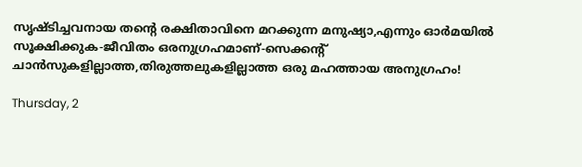സൃഷ്ടിച്ചവനായ തന്റെ രക്ഷിതാവിനെ മറക്കുന്ന മനുഷ്യാ,എന്നും ഓര്‍മയില്‍ സൂക്ഷിക്കുക-ജീവിതം ഒരനുഗ്രഹമാണ്‌-സെക്കന്റ്‌ ചാന്‍സുകളില്ലാത്ത,തിരുത്തലുകളില്ലാത്ത ഒരു മഹത്തായ അനുഗ്രഹം!

Thursday, 2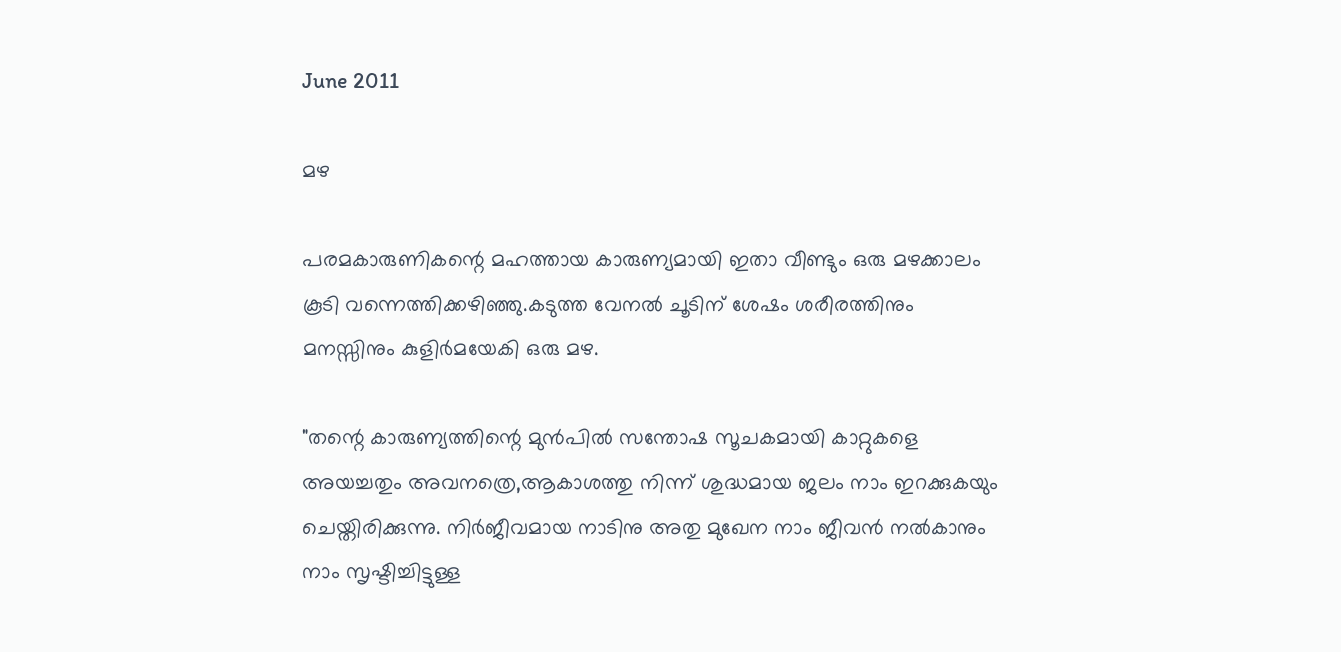June 2011

മഴ

പരമകാരുണികന്റെ മഹത്തായ കാരുണ്യമായി ഇതാ വീണ്ടും ഒരു മഴക്കാലം കൂടി വന്നെത്തിക്കഴിഞ്ഞു.കടുത്ത വേനല്‍ ചൂടിന്‌ ശേഷം ശരീരത്തിനും മനസ്സിനും കുളിര്‍മയേകി ഒരു മഴ.

"തന്റെ കാരുണ്യത്തിന്റെ മുന്‍പില്‍ സന്തോഷ സൂചകമായി കാറ്റുകളെ അയച്ചതും അവനത്രെ,ആകാശത്തു നിന്ന് ശുദ്ധമായ ജലം നാം ഇറക്കുകയും ചെയ്തിരിക്കുന്നു. നിര്‍ജീവമായ നാടിനു അതു മുഖേന നാം ജീവന്‍ നല്‍കാനും നാം സൃഷ്ടിച്ചിട്ടുള്ള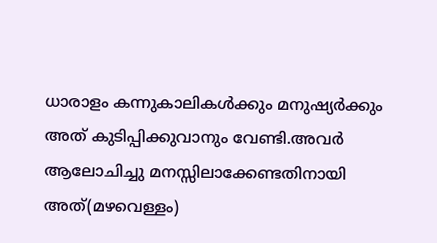ധാരാളം കന്നുകാലികള്‍ക്കും മനുഷ്യര്‍ക്കും അത്‌ കുടിപ്പിക്കുവാനും വേണ്ടി.അവര്‍ ആലോചിച്ചു മനസ്സിലാക്കേണ്ടതിനായി അത്‌(മഴവെള്ളം)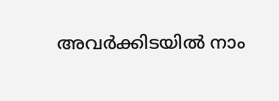അവര്‍ക്കിടയില്‍ നാം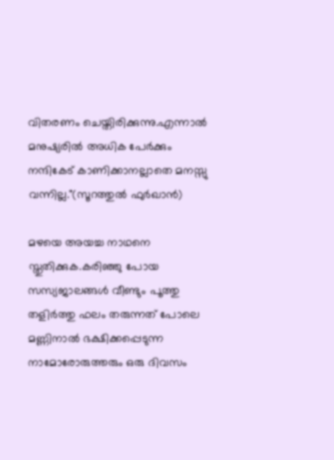വിതരണം ചെയ്തിരിക്കുന്നു.എന്നാല്‍ മനുഷ്യരില്‍ അധിക പേര്‍ക്കും നന്ദികേട്‌ കാണിക്കാനല്ലാതെ മനസ്സു വന്നില്ല."(സൂറത്തുല്‍ ഫുര്‍ഖാന്‍)

മഴയെ അയച്ച നാഥനെ സ്തുതിക്കുക.കരിഞ്ഞു പോയ സസ്യജാലങ്ങള്‍ വീണ്ടും പൂത്തു തളിര്‍ത്തു ഫലം തരുന്നത്‌ പോലെ മണ്ണിനാല്‍ ഭക്ഷിക്കപ്പെടുന്ന നാമോരോരുത്തരും ഒരു ദിവസം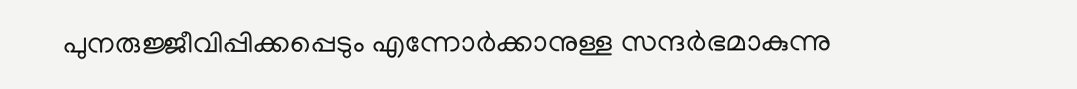പുനരുജ്ജീവിപ്പിക്കപ്പെടും എന്നോര്‍ക്കാനുള്ള സന്ദര്‍ഭമാകുന്നു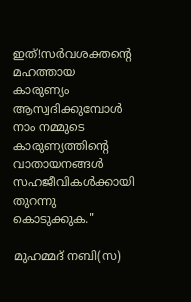ഇത്‌!സര്‍വശക്തന്റെ മഹത്തായ കാരുണ്യം ആസ്വദിക്കുമ്പോള്‍ നാം നമ്മുടെ കാരുണ്യത്തിന്റെ വാതായനങ്ങള്‍ സഹജീവികള്‍ക്കായി തുറന്നു കൊടുക്കുക."

മുഹമ്മദ്‌ നബി(സ)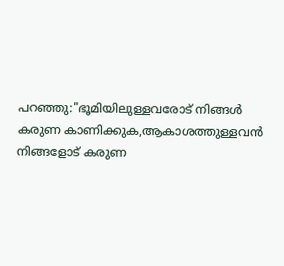പറഞ്ഞു:"ഭൂമിയിലുള്ളവരോട്‌ നിങ്ങള്‍ കരുണ കാണിക്കുക,ആകാശത്തുള്ളവന്‍ നിങ്ങളോട്‌ കരുണ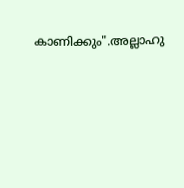കാണിക്കും".അല്ലാഹു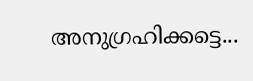അനുഗ്രഹിക്കട്ടെ...